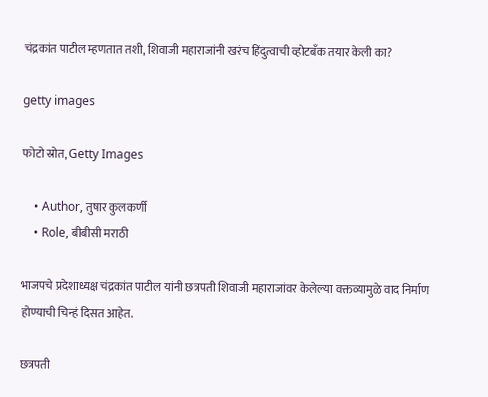चंद्रकांत पाटील म्हणतात तशी, शिवाजी महाराजांनी खरंच हिंदुत्वाची व्होटबॅंक तयार केली का?

getty images

फोटो स्रोत, Getty Images

    • Author, तुषार कुलकर्णी
    • Role, बीबीसी मराठी

भाजपचे प्रदेशाध्यक्ष चंद्रकांत पाटील यांनी छत्रपती शिवाजी महाराजांवर केलेल्या वक्तव्यामुळे वाद निर्माण होण्याची चिन्हं दिसत आहेत.

छत्रपती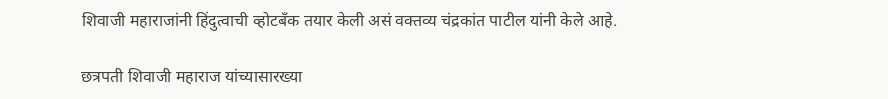शिवाजी महाराजांनी हिंदुत्वाची व्होटबॅंक तयार केली असं वक्तव्य चंद्रकांत पाटील यांनी केले आहे.

छत्रपती शिवाजी महाराज यांच्यासारख्या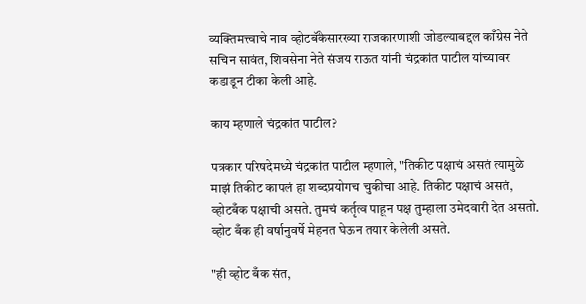व्यक्तिमत्त्वाचे नाव व्होटबॅंकेसारख्या राजकारणाशी जोडल्याबद्दल काँग्रेस नेते सचिन सावंत, शिवसेना नेते संजय राऊत यांनी चंद्रकांत पाटील यांच्यावर कडाडून टीका केली आहे.

काय म्हणाले चंद्रकांत पाटील?

पत्रकार परिषदेमध्ये चंद्रकांत पाटील म्हणाले, "तिकीट पक्षाचं असतं त्यामुळे माझं तिकीट कापलं हा शब्दप्रयोगच चुकीचा आहे. तिकीट पक्षाचं असतं, व्होटबँक पक्षाची असते. तुमचं कर्तृत्व पाहून पक्ष तुम्हाला उमेदवारी देत असतो. व्होट बँक ही वर्षानुवर्षे मेहनत घेऊन तयार केलेली असते.

"ही व्होट बँक संत,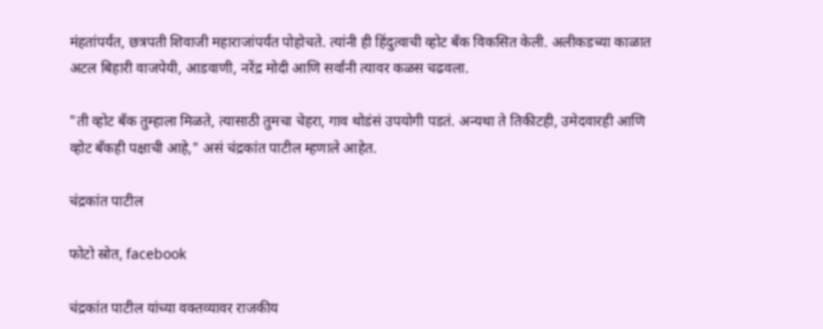मंहतांपर्यंत, छत्रपती शिवाजी महाराजांपर्यंत पोहोचते. त्यांनी ही हिंदुत्वाची व्होट बँक विकसित केली. अलीकडच्या काळात अटल बिहारी वाजपेयी, आडवाणी, नरेंद्र मोदी आणि सर्वांनी त्यावर कळस चढवला.

"ती व्होट बँक तुम्हाला मिळते, त्यासाठी तुमचा चेहरा, गाव थोडंसं उपयोगी पडतं. अन्यथा ते तिकीटही, उमेदवारही आणि व्होट बँकही पक्षाची आहे," असं चंद्रकांत पाटील म्हणाले आहेत.

चंद्रकांत पाटील

फोटो स्रोत, facebook

चंद्रकांत पाटील यांच्या वक्तव्यावर राजकीय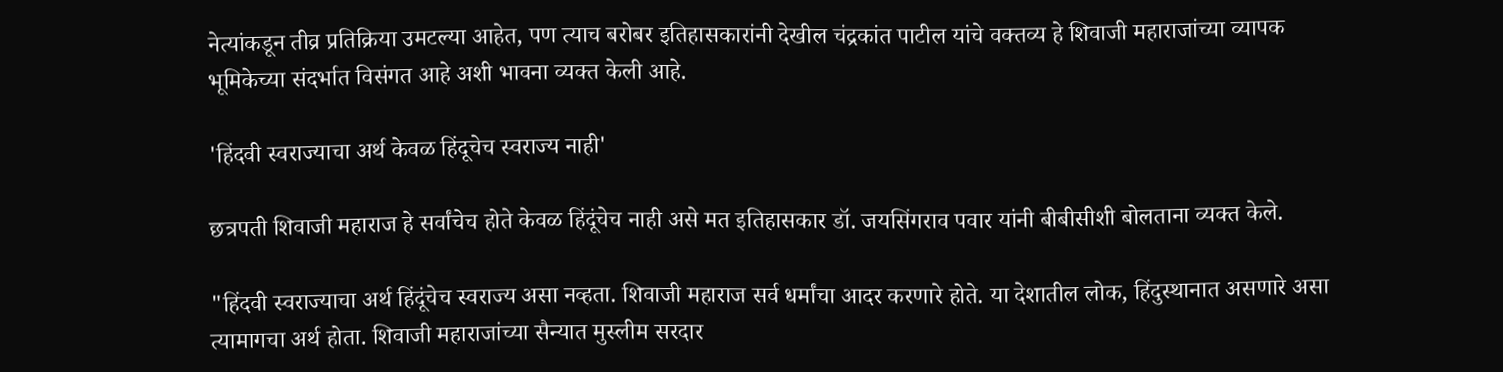नेत्यांकडून तीव्र प्रतिक्रिया उमटल्या आहेत, पण त्याच बरोबर इतिहासकारांनी देखील चंद्रकांत पाटील यांचे वक्तव्य हे शिवाजी महाराजांच्या व्यापक भूमिकेच्या संदर्भात विसंगत आहे अशी भावना व्यक्त केली आहे.

'हिंदवी स्वराज्याचा अर्थ केवळ हिंदूचेच स्वराज्य नाही'

छत्रपती शिवाजी महाराज हे सर्वांचेच होते केवळ हिंदूंचेच नाही असे मत इतिहासकार डॉ. जयसिंगराव पवार यांनी बीबीसीशी बोलताना व्यक्त केले.

"हिंदवी स्वराज्याचा अर्थ हिंदूंचेच स्वराज्य असा नव्हता. शिवाजी महाराज सर्व धर्मांचा आदर करणारे होते. या देशातील लोक, हिंदुस्थानात असणारे असा त्यामागचा अर्थ होता. शिवाजी महाराजांच्या सैन्यात मुस्लीम सरदार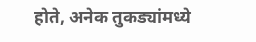होते, अनेक तुकड्यांमध्ये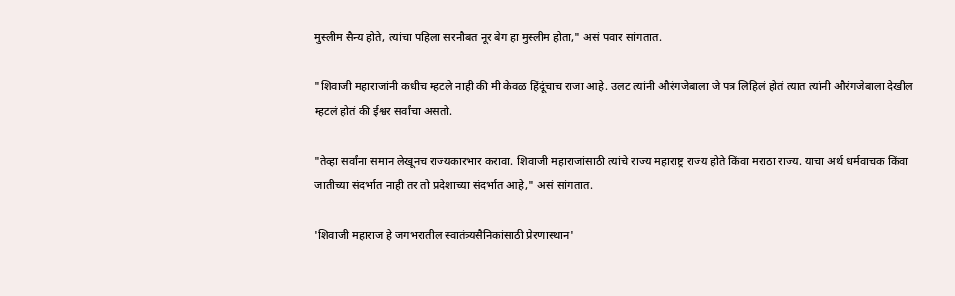मुस्लीम सैन्य होते, त्यांचा पहिला सरनौबत नूर बेग हा मुस्लीम होता," असं पवार सांगतात.

"शिवाजी महाराजांनी कधीच म्हटले नाही की मी केवळ हिंदूंचाच राजा आहे. उलट त्यांनी औरंगजेबाला जे पत्र लिहिलं होतं त्यात त्यांनी औरंगजेबाला देखील म्हटलं होतं की ईश्वर सर्वांचा असतो.

"तेव्हा सर्वांना समान लेखूनच राज्यकारभार करावा. शिवाजी महाराजांसाठी त्यांचे राज्य महाराष्ट्र राज्य होते किंवा मराठा राज्य. याचा अर्थ धर्मवाचक किंवा जातीच्या संदर्भात नाही तर तो प्रदेशाच्या संदर्भात आहे," असं सांगतात.

'शिवाजी महाराज हे जगभरातील स्वातंत्र्यसैनिकांसाठी प्रेरणास्थान'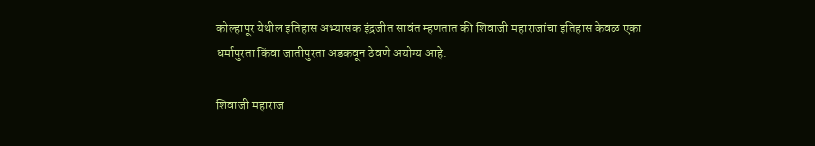कोल्हापूर येथील इतिहास अभ्यासक इंद्रजीत सावंत म्हणतात की शिवाजी महाराजांचा इतिहास केवळ एका धर्मापुरता किंवा जातीपुरता अडकवून ठेवणे अयोग्य आहे.

शिवाजी महाराज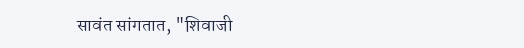सावंत सांगतात, "शिवाजी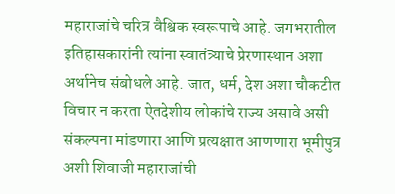महाराजांचे चरित्र वैश्विक स्वरूपाचे आहे. जगभरातील इतिहासकारांनी त्यांना स्वातंत्र्याचे प्रेरणास्थान अशा अर्थानेच संबोधले आहे. जात, धर्म, देश अशा चौकटीत विचार न करता ऐतदेशीय लोकांचे राज्य असावे असी संकल्पना मांडणारा आणि प्रत्यक्षात आणणारा भूमीपुत्र अशी शिवाजी महाराजांची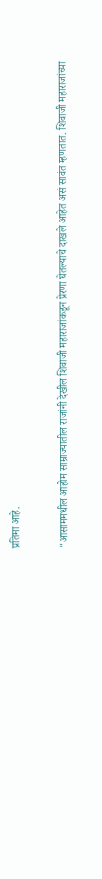प्रतिमा आहे.

"आसाममधील आहोम साम्राज्यातील राजांनी देखील शिवाजी महाराजांकडून प्रेरणा घेतल्याचे दाखले आहेत असं सावंत म्हणतात. शिवाजी महाराजांच्या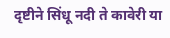दृष्टीने सिंधू नदी ते कावेरी या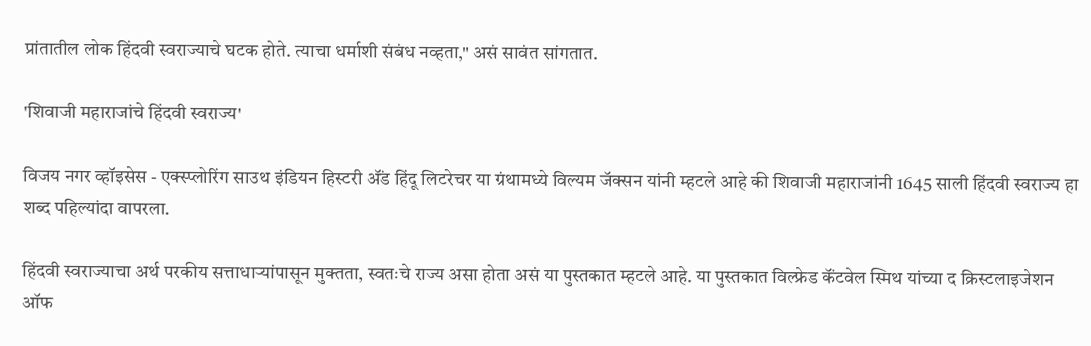प्रांतातील लोक हिंदवी स्वराज्याचे घटक होते. त्याचा धर्माशी संबंध नव्हता," असं सावंत सांगतात.

'शिवाजी महाराजांचे हिंदवी स्वराज्य'

विजय नगर व्हॉइसेस - एक्स्प्लोरिंग साउथ इंडियन हिस्टरी ॲंड हिंदू लिटरेचर या ग्रंथामध्ये विल्यम जॅक्सन यांनी म्हटले आहे की शिवाजी महाराजांनी 1645 साली हिंदवी स्वराज्य हा शब्द पहिल्यांदा वापरला.

हिंदवी स्वराज्याचा अर्थ परकीय सत्ताधाऱ्यांपासून मुक्तता, स्वतःचे राज्य असा होता असं या पुस्तकात म्हटले आहे. या पुस्तकात विल्फ्रेड कॅंटवेल स्मिथ यांच्या द क्रिस्टलाइजेशन ऑफ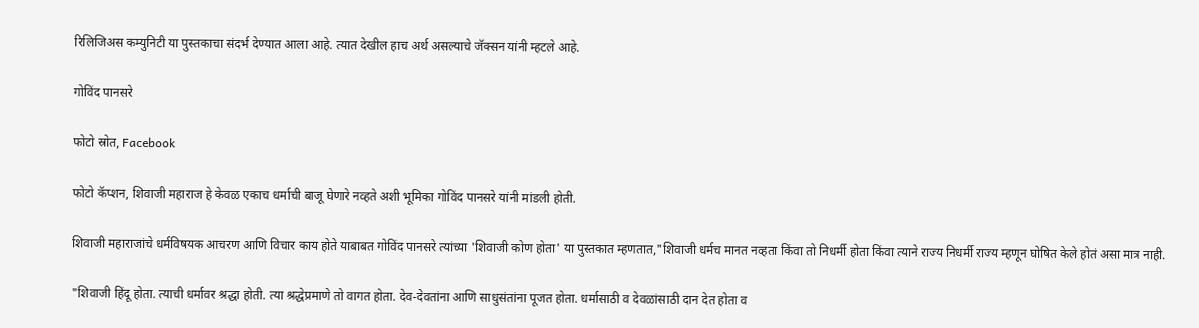रिलिजिअस कम्युनिटी या पुस्तकाचा संदर्भ देण्यात आला आहे. त्यात देखील हाच अर्थ असल्याचे जॅक्सन यांनी म्हटले आहे.

गोविंद पानसरे

फोटो स्रोत, Facebook

फोटो कॅप्शन, शिवाजी महाराज हे केवळ एकाच धर्माची बाजू घेणारे नव्हते अशी भूमिका गोविंद पानसरे यांनी मांडली होती.

शिवाजी महाराजांचे धर्मविषयक आचरण आणि विचार काय होते याबाबत गोविंद पानसरे त्यांच्या 'शिवाजी कोण होता' या पुस्तकात म्हणतात,"शिवाजी धर्मच मानत नव्हता किंवा तो निधर्मी होता किंवा त्याने राज्य निधर्मी राज्य म्हणून घोषित केले होतं असा मात्र नाही.

"शिवाजी हिंदू होता. त्याची धर्मावर श्रद्धा होती. त्या श्रद्धेप्रमाणे तो वागत होता. देव-देवतांना आणि साधुसंतांना पूजत होता. धर्मासाठी व देवळांसाठी दान देत होता व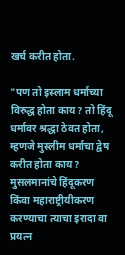खर्च करीत होता.

"पण तो इस्लाम धर्माच्या विरुद्ध होता काय? तो हिंदू धर्मावर श्रद्धा ठेवत होता, म्हणजे मुस्लीम धर्माचा द्वेष करीत होता काय? मुसलमानांचे हिंदूकरण किंवा महाराष्ट्रीयीकरण करण्याचा त्याचा इरादा वा प्रयत्न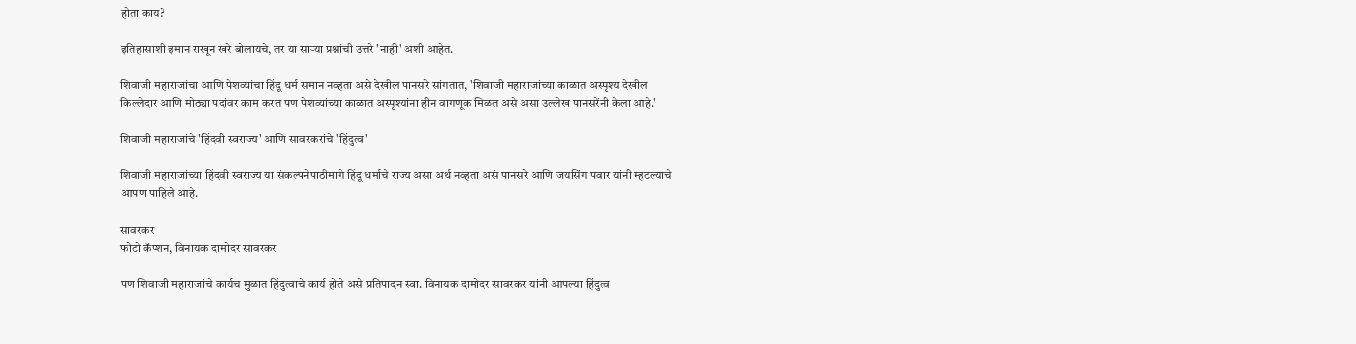होता काय?

इतिहासाशी इमान राखून खरे बोलायचे, तर या साऱ्या प्रश्नांची उत्तरे 'नाही' अशी आहेत.

शिवाजी महाराजांचा आणि पेशव्यांचा हिंदू धर्म समान नव्हता असे देखील पानसरे सांगतात, 'शिवाजी महाराजांच्या काळात अस्पृश्य देखील किल्लेदार आणि मोठ्या पदांवर काम करत पण पेशव्यांच्या काळात अस्पृश्यांना हीन वागणूक मिळत असे असा उल्लेख पानसरेंनी केला आहे.'

शिवाजी महाराजांचे 'हिंदवी स्वराज्य' आणि सावरकरांचे 'हिंदुत्व'

शिवाजी महाराजांच्या हिंदवी स्वराज्य या संकल्पनेपाठीमागे हिंदू धर्माचे राज्य असा अर्थ नव्हता असं पानसरे आणि जयसिंग पवार यांनी म्हटल्याचे आपण पाहिले आहे.

सावरकर
फोटो कॅप्शन, विनायक दामोदर सावरकर

पण शिवाजी महाराजांचे कार्यच मुळात हिंदुत्वाचे कार्य होते असे प्रतिपादन स्वा. विनायक दामोदर सावरकर यांनी आपल्या हिंदुत्व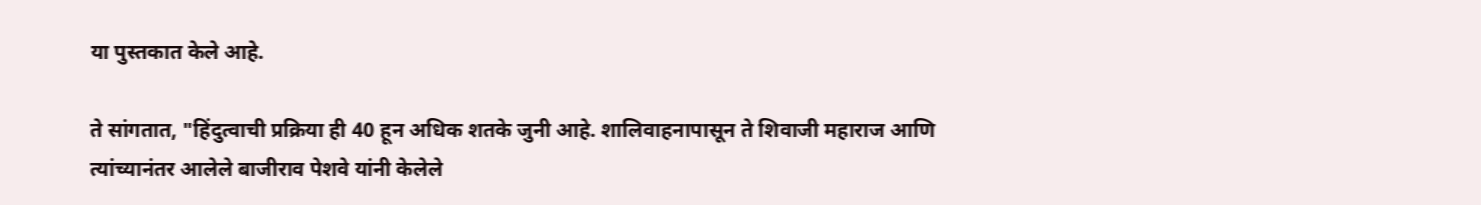या पुस्तकात केले आहे.

ते सांगतात, "हिंदुत्वाची प्रक्रिया ही 40 हून अधिक शतके जुनी आहे. शालिवाहनापासून ते शिवाजी महाराज आणि त्यांच्यानंतर आलेले बाजीराव पेशवे यांनी केलेले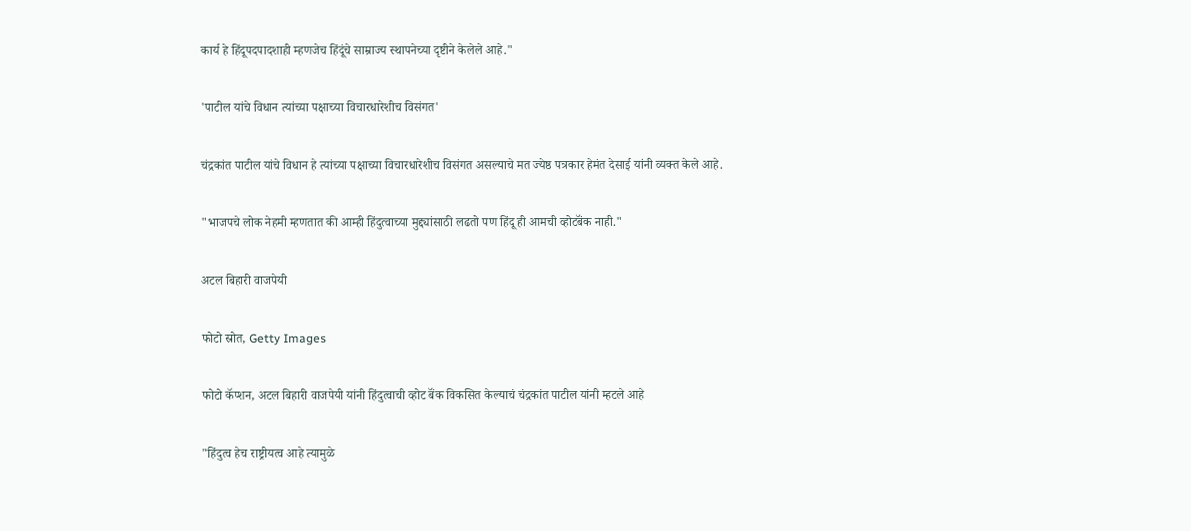कार्य हे हिंदूपदपादशाही म्हणजेच हिंदूंचे साम्राज्य स्थापनेच्या दृष्टीने केलेले आहे."

'पाटील यांचे विधान त्यांच्या पक्षाच्या विचारधारेशीच विसंगत'

चंद्रकांत पाटील यांचे विधान हे त्यांच्या पक्षाच्या विचारधारेशीच विसंगत असल्याचे मत ज्येष्ठ पत्रकार हेमंत देसाई यांनी व्यक्त केले आहे.

"भाजपचे लोक नेहमी म्हणतात की आम्ही हिंदुत्वाच्या मुद्द्यांसाठी लढतो पण हिंदू ही आमची व्होटबॅंक नाही."

अटल बिहारी वाजपेयी

फोटो स्रोत, Getty Images

फोटो कॅप्शन, अटल बिहारी वाजपेयी यांनी हिंदुत्वाची व्होट बॅंक विकसित केल्याचं चंद्रकांत पाटील यांनी म्हटले आहे

"हिंदुत्व हेच राष्ट्रीयत्व आहे त्यामुळे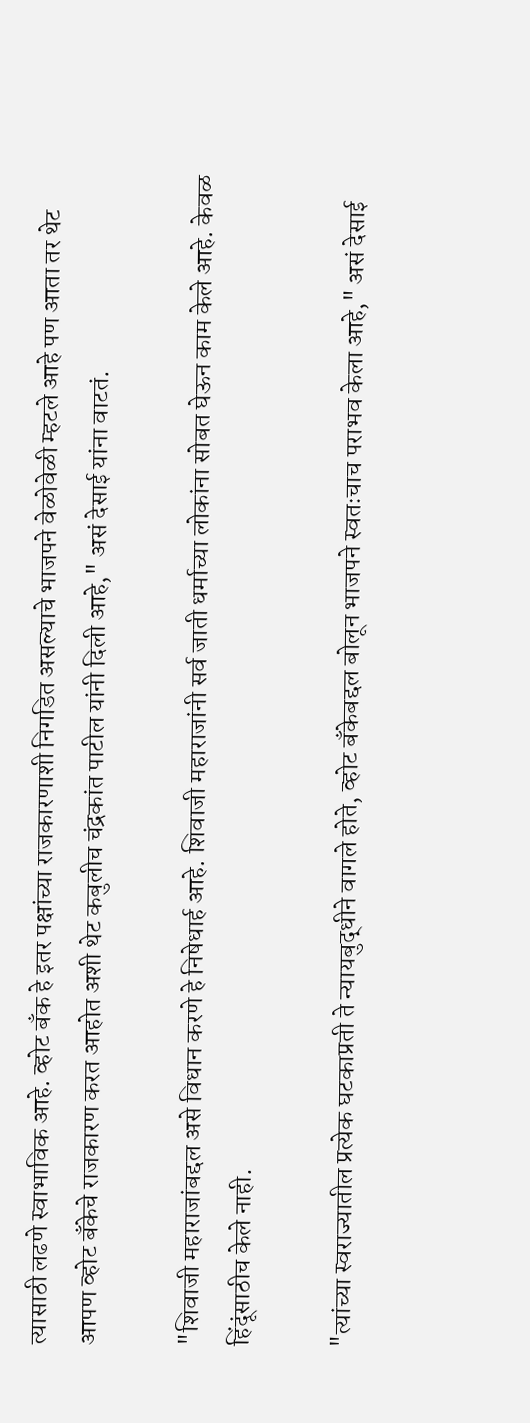त्यासाठी लढणे स्वाभाविक आहे. व्होट बॅंक हे इतर पक्षांच्या राजकारणाशी निगडित असल्याचे भाजपने वेळोवेळी म्हटले आहे पण आता तर थेट आपण व्होट बॅंकेचे राजकारण करत आहोत अशी थेट कबुलीच चंद्रकांत पाटील यांनी दिली आहे," असं देसाई यांना वाटतं.

"शिवाजी महाराजांबद्दल असे विधान करणे हे निषेधार्ह आहे. शिवाजी महाराजांनी सर्व जाती धर्माच्या लोकांना सोबत घेऊन काम केले आहे. केवळ हिंदूंसाठीच केले नाही.

"त्यांच्या स्वराज्यातील प्रत्येक घटकाप्रती ते न्यायबुद्धीने वागले होते, व्होट बॅंकेबद्दल बोलून भाजपने स्वतःचाच पराभव केला आहे," असं देसाई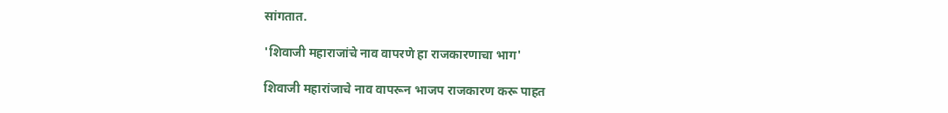सांगतात.

'शिवाजी महाराजांचे नाव वापरणे हा राजकारणाचा भाग'

शिवाजी महारांजाचे नाव वापरून भाजप राजकारण करू पाहत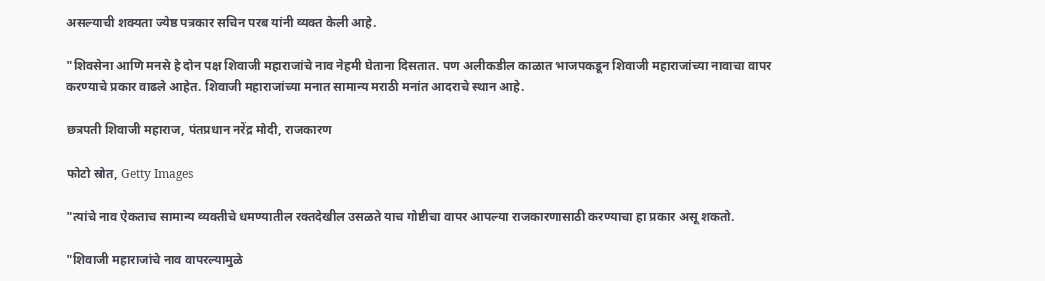असल्याची शक्यता ज्येष्ठ पत्रकार सचिन परब यांनी व्यक्त केली आहे.

"शिवसेना आणि मनसे हे दोन पक्ष शिवाजी महाराजांचे नाव नेहमी घेताना दिसतात. पण अलीकडील काळात भाजपकडून शिवाजी महाराजांच्या नावाचा वापर करण्याचे प्रकार वाढले आहेत. शिवाजी महाराजांच्या मनात सामान्य मराठी मनांत आदराचे स्थान आहे.

छत्रपती शिवाजी महाराज, पंतप्रधान नरेंद्र मोदी, राजकारण

फोटो स्रोत, Getty Images

"त्यांचे नाव ऐकताच सामान्य व्यक्तीचे धमण्यातील रक्तदेखील उसळते याच गोष्टीचा वापर आपल्या राजकारणासाठी करण्याचा हा प्रकार असू शकतो.

"शिवाजी महाराजांचे नाव वापरल्यामुळे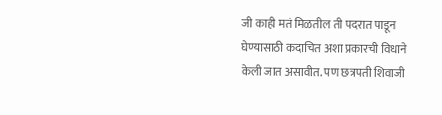जी काही मतं मिळतील ती पदरात पाडून घेण्यासाठी कदाचित अशा प्रकारची विधाने केली जात असावीत. पण छत्रपती शिवाजी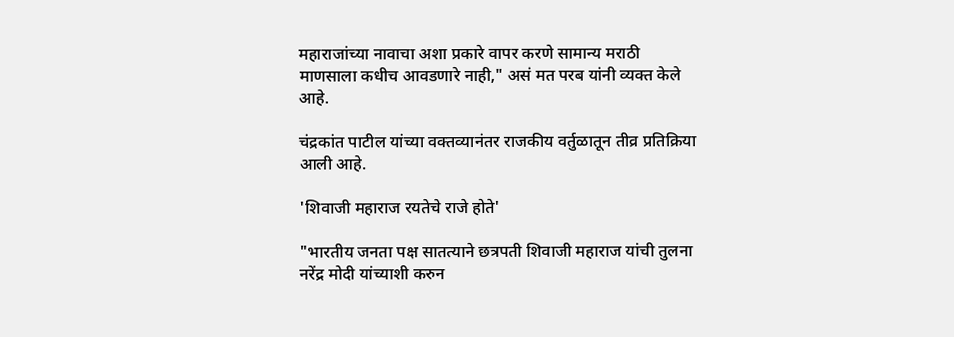महाराजांच्या नावाचा अशा प्रकारे वापर करणे सामान्य मराठी माणसाला कधीच आवडणारे नाही," असं मत परब यांनी व्यक्त केले आहे.

चंद्रकांत पाटील यांच्या वक्तव्यानंतर राजकीय वर्तुळातून तीव्र प्रतिक्रिया आली आहे.

'शिवाजी महाराज रयतेचे राजे होते'

"भारतीय जनता पक्ष सातत्याने छत्रपती शिवाजी महाराज यांची तुलना नरेंद्र मोदी यांच्याशी करुन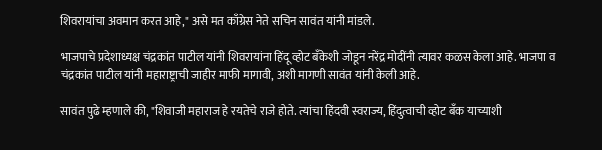शिवरायांचा अवमान करत आहे," असे मत काँग्रेस नेते सचिन सावंत यांनी मांडले.

भाजपाचे प्रदेशाध्यक्ष चंद्रकांत पाटील यांनी शिवरायांना हिंदू व्होट बँकेशी जोडून नरेंद्र मोदींनी त्यावर कळस केला आहे. भाजपा व चंद्रकांत पाटील यांनी महाराष्ट्राची जाहीर माफी मागावी, अशी मागणी सावंत यांनी केली आहे.

सावंत पुढे म्हणाले की, "शिवाजी महाराज हे रयतेचे राजे होते. त्यांचा हिंदवी स्वराज्य, हिंदुत्वाची व्होट बँक याच्याशी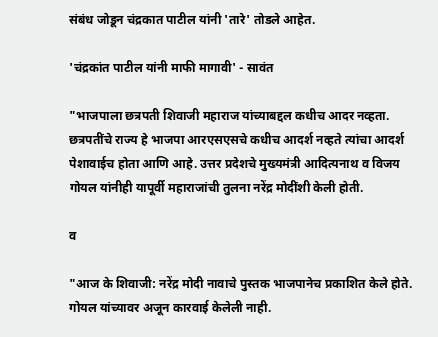संबंध जोडून चंद्रकात पाटील यांनी 'तारे' तोडले आहेत.

'चंद्रकांत पाटील यांनी माफी मागावी' - सावंत

"भाजपाला छत्रपती शिवाजी महाराज यांच्याबद्दल कधीच आदर नव्हता. छत्रपतींचे राज्य हे भाजपा आरएसएसचे कधीच आदर्श नव्हते त्यांचा आदर्श पेशावाईच होता आणि आहे. उत्तर प्रदेशचे मुख्यमंत्री आदित्यनाथ व विजय गोयल यांनीही यापूर्वी महाराजांची तुलना नरेंद्र मोदींशी केली होती.

व

"आज के शिवाजी: नरेंद्र मोदी नावाचे पुस्तक भाजपानेच प्रकाशित केले होते. गोयल यांच्यावर अजून कारवाई केलेली नाही.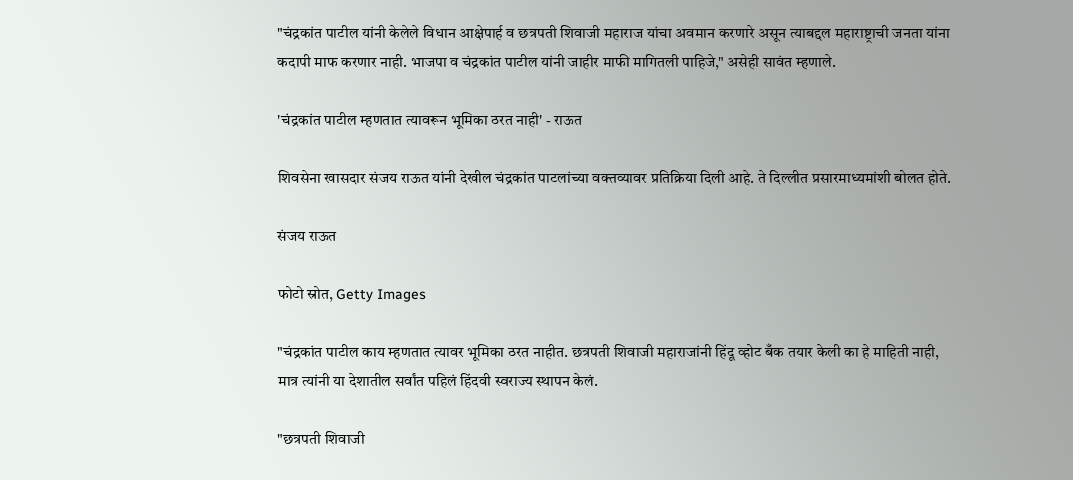"चंद्रकांत पाटील यांनी केलेले विधान आक्षेपार्ह व छत्रपती शिवाजी महाराज यांचा अवमान करणारे असून त्याबद्दल महाराष्ट्राची जनता यांना कदापी माफ करणार नाही. भाजपा व चंद्रकांत पाटील यांनी जाहीर माफी मागितली पाहिजे," असेही सावंत म्हणाले.

'चंद्रकांत पाटील म्हणतात त्यावरून भूमिका ठरत नाही' - राऊत

शिवसेना खासदार संजय राऊत यांनी देखील चंद्रकांत पाटलांच्या वक्तव्यावर प्रतिक्रिया दिली आहे. ते दिल्लीत प्रसारमाध्यमांशी बोलत होते.

संजय राऊत

फोटो स्रोत, Getty Images

"चंद्रकांत पाटील काय म्हणतात त्यावर भूमिका ठरत नाहीत. छत्रपती शिवाजी महाराजांनी हिंदू व्होट बँक तयार केली का हे माहिती नाही, मात्र त्यांनी या देशातील सर्वांत पहिलं हिंदवी स्वराज्य स्थापन केलं.

"छत्रपती शिवाजी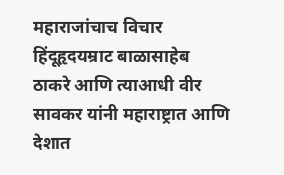महाराजांचाच विचार हिंदूहृदयम्राट बाळासाहेब ठाकरे आणि त्याआधी वीर सावकर यांनी महाराष्ट्रात आणि देशात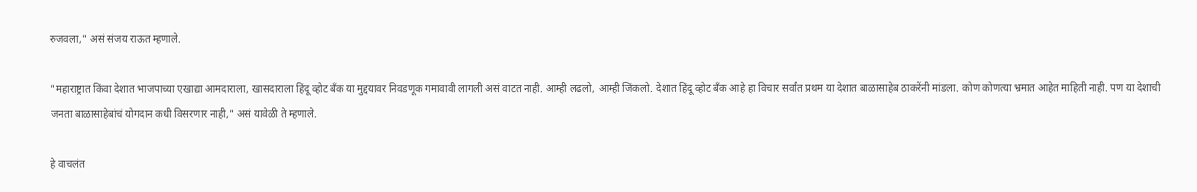रुजवला," असं संजय राऊत म्हणाले.

"महाराष्ट्रात किंवा देशात भाजपाच्या एखाद्या आमदाराला, खासदाराला हिंदू व्होट बँक या मुद्दयावर निवडणूक गमावावी लागली असं वाटत नाही. आम्ही लढलो, आम्ही जिंकलो. देशात हिंदू व्होट बँक आहे हा विचार सर्वांत प्रथम या देशात बाळासाहेब ठाकरेंनी मांडला. कोण कोणत्या भ्रमात आहेत माहिती नाही. पण या देशाची जनता बाळासाहेबांचं योगदान कधी विसरणार नाही," असं यावेळी ते म्हणाले.

हे वाचलंत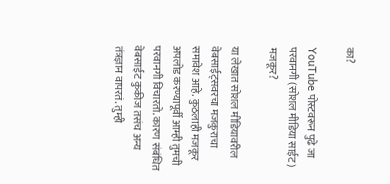का?

YouTube पोस्टवरून पुढे जा
परवानगी (सोशल मीडिया साईट) मजकूर?

या लेखात सोशल मीडियावरील वेबसाईट्सवरचा मजकुराचा समावेश आहे. कुठलाही मजकूर अपलोड करण्यापूर्वी आम्ही तुमची परवानगी विचारतो. कारण संबंधित वेबसाईट कुकीज तसंच अन्य तंत्रज्ञान वापरतं. तुम्ही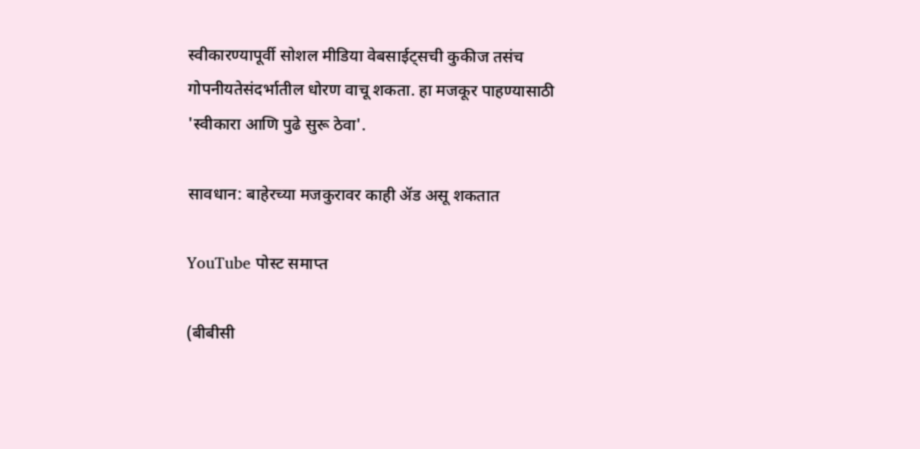स्वीकारण्यापूर्वी सोशल मीडिया वेबसाईट्सची कुकीज तसंच गोपनीयतेसंदर्भातील धोरण वाचू शकता. हा मजकूर पाहण्यासाठी 'स्वीकारा आणि पुढे सुरू ठेवा'.

सावधान: बाहेरच्या मजकुरावर काही ॲड असू शकतात

YouTube पोस्ट समाप्त

(बीबीसी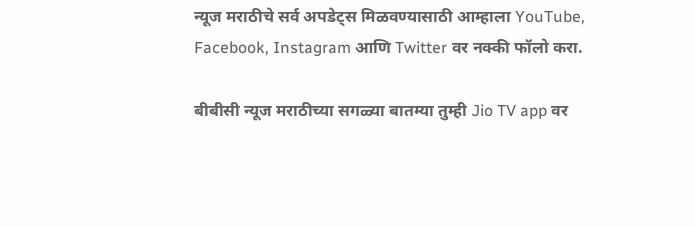न्यूज मराठीचे सर्व अपडेट्स मिळवण्यासाठी आम्हाला YouTube, Facebook, Instagram आणि Twitter वर नक्की फॉलो करा.

बीबीसी न्यूज मराठीच्या सगळ्या बातम्या तुम्ही Jio TV app वर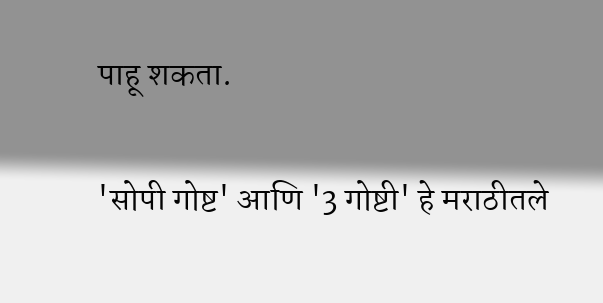पाहू शकता.

'सोपी गोष्ट' आणि '3 गोष्टी' हे मराठीतले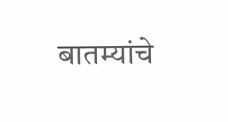बातम्यांचे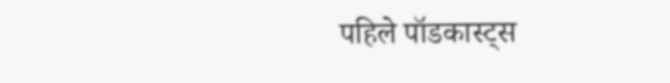पहिले पॉडकास्ट्स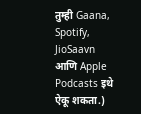तुम्ही Gaana, Spotify, JioSaavn आणि Apple Podcasts इथे ऐकू शकता.)